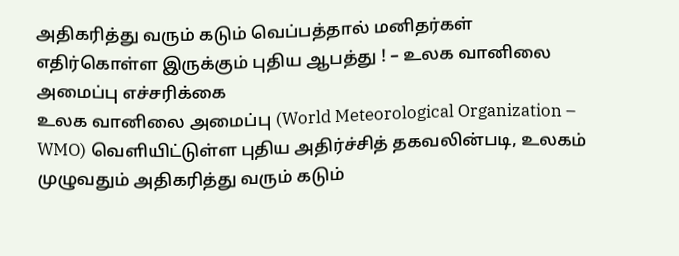அதிகரித்து வரும் கடும் வெப்பத்தால் மனிதர்கள் எதிர்கொள்ள இருக்கும் புதிய ஆபத்து ! – உலக வானிலை அமைப்பு எச்சரிக்கை
உலக வானிலை அமைப்பு (World Meteorological Organization – WMO) வெளியிட்டுள்ள புதிய அதிர்ச்சித் தகவலின்படி, உலகம் முழுவதும் அதிகரித்து வரும் கடும்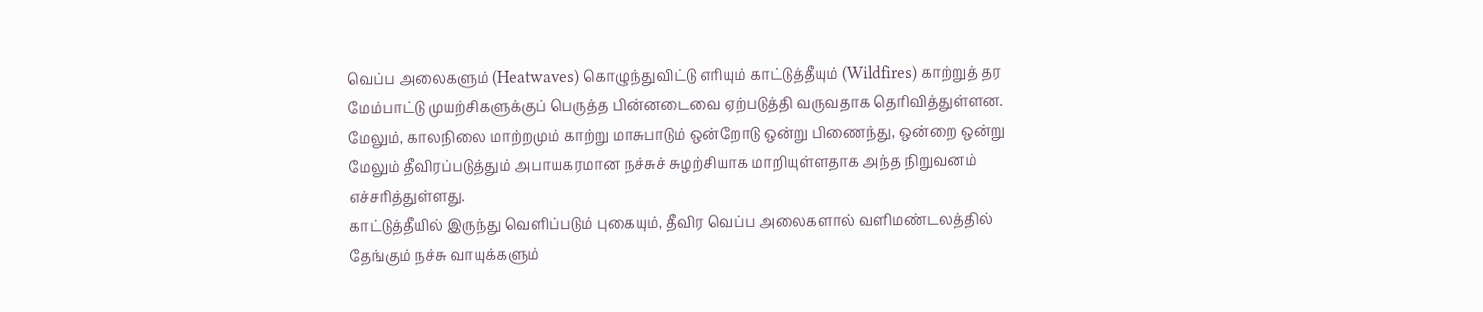வெப்ப அலைகளும் (Heatwaves) கொழுந்துவிட்டு எரியும் காட்டுத்தீயும் (Wildfires) காற்றுத் தர மேம்பாட்டு முயற்சிகளுக்குப் பெருத்த பின்னடைவை ஏற்படுத்தி வருவதாக தெரிவித்துள்ளன.
மேலும், காலநிலை மாற்றமும் காற்று மாசுபாடும் ஒன்றோடு ஒன்று பிணைந்து, ஒன்றை ஒன்று மேலும் தீவிரப்படுத்தும் அபாயகரமான நச்சுச் சுழற்சியாக மாறியுள்ளதாக அந்த நிறுவனம் எச்சரித்துள்ளது.
காட்டுத்தீயில் இருந்து வெளிப்படும் புகையும், தீவிர வெப்ப அலைகளால் வளிமண்டலத்தில் தேங்கும் நச்சு வாயுக்களும்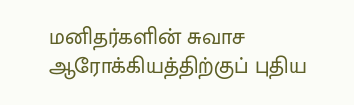மனிதர்களின் சுவாச ஆரோக்கியத்திற்குப் புதிய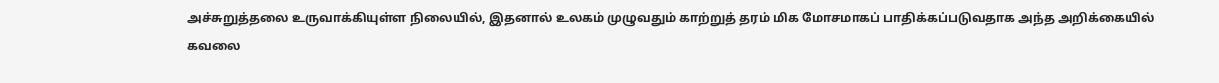அச்சுறுத்தலை உருவாக்கியுள்ள நிலையில், இதனால் உலகம் முழுவதும் காற்றுத் தரம் மிக மோசமாகப் பாதிக்கப்படுவதாக அந்த அறிக்கையில் கவலை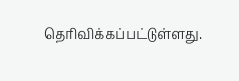தெரிவிக்கப்பட்டுள்ளது.